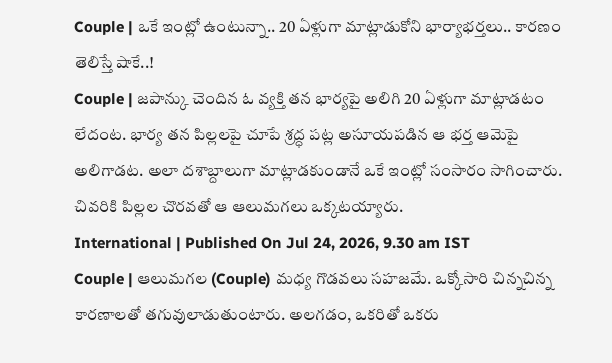Couple | ఒకే ఇంట్లో ఉంటున్నా.. 20 ఏళ్లుగా మాట్లాడుకోని భార్యాభర్తలు.. కారణం తెలిస్తే షాకే..!
Couple | జపాన్కు చెందిన ఓ వ్యక్తి తన భార్యపై అలిగి 20 ఏళ్లుగా మాట్లాడటం లేదంట. భార్య తన పిల్లలపై చూపే శ్రద్ధ పట్ల అసూయపడిన ఆ భర్త ఆమెపై అలిగాడట. అలా దశాబ్దాలుగా మాట్లాడకుండానే ఒకే ఇంట్లో సంసారం సాగించారు. చివరికి పిల్లల చొరవతో ఆ ఆలుమగలు ఒక్కటయ్యారు.
International | Published On Jul 24, 2026, 9.30 am IST
Couple | ఆలుమగల (Couple) మధ్య గొడవలు సహజమే. ఒక్కోసారి చిన్నచిన్న కారణాలతో తగువులాడుతుంటారు. అలగడం, ఒకరితో ఒకరు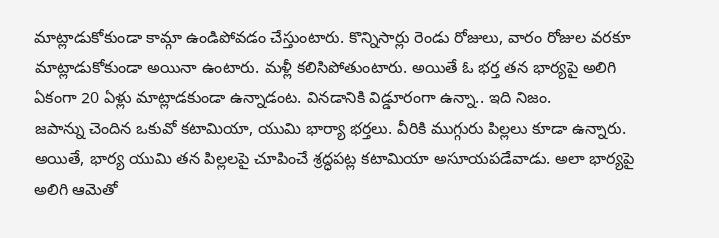మాట్లాడుకోకుండా కామ్గా ఉండిపోవడం చేస్తుంటారు. కొన్నిసార్లు రెండు రోజులు, వారం రోజుల వరకూ మాట్లాడుకోకుండా అయినా ఉంటారు. మళ్లీ కలిసిపోతుంటారు. అయితే ఓ భర్త తన భార్యపై అలిగి ఏకంగా 20 ఏళ్లు మాట్లాడకుండా ఉన్నాడంట. వినడానికి విడ్డూరంగా ఉన్నా.. ఇది నిజం.
జపాన్ను చెందిన ఒకువో కటామియా, యుమి భార్యా భర్తలు. వీరికి ముగ్గురు పిల్లలు కూడా ఉన్నారు. అయితే, భార్య యుమి తన పిల్లలపై చూపించే శ్రద్ధపట్ల కటామియా అసూయపడేవాడు. అలా భార్యపై అలిగి ఆమెతో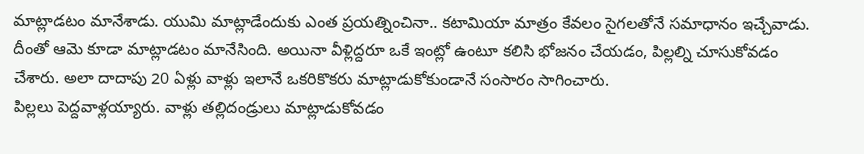మాట్లాడటం మానేశాడు. యుమి మాట్లాడేందుకు ఎంత ప్రయత్నించినా.. కటామియా మాత్రం కేవలం సైగలతోనే సమాధానం ఇచ్చేవాడు. దీంతో ఆమె కూడా మాట్లాడటం మానేసింది. అయినా వీళ్లిద్దరూ ఒకే ఇంట్లో ఉంటూ కలిసి భోజనం చేయడం, పిల్లల్ని చూసుకోవడం చేశారు. అలా దాదాపు 20 ఏళ్లు వాళ్లు ఇలానే ఒకరికొకరు మాట్లాడుకోకుండానే సంసారం సాగించారు.
పిల్లలు పెద్దవాళ్లయ్యారు. వాళ్లు తల్లిదండ్రులు మాట్లాడుకోవడం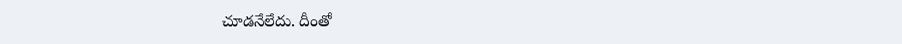చూడనేలేదు. దీంతో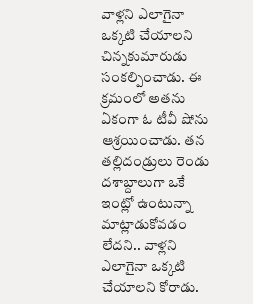వాళ్లని ఎలాగైనా ఒక్కటి చేయాలని చిన్నకుమారుడు సంకల్పించాడు. ఈ క్రమంలో అతను ఏకంగా ఓ టీవీ షోను ఆశ్రయించాడు. తన తల్లిదండ్రులు రెండు దశాబ్దాలుగా ఒకే ఇంట్లో ఉంటున్నా మాట్లాడుకోవడం లేదని.. వాళ్లని ఎలాగైనా ఒక్కటి చేయాలని కోరాడు.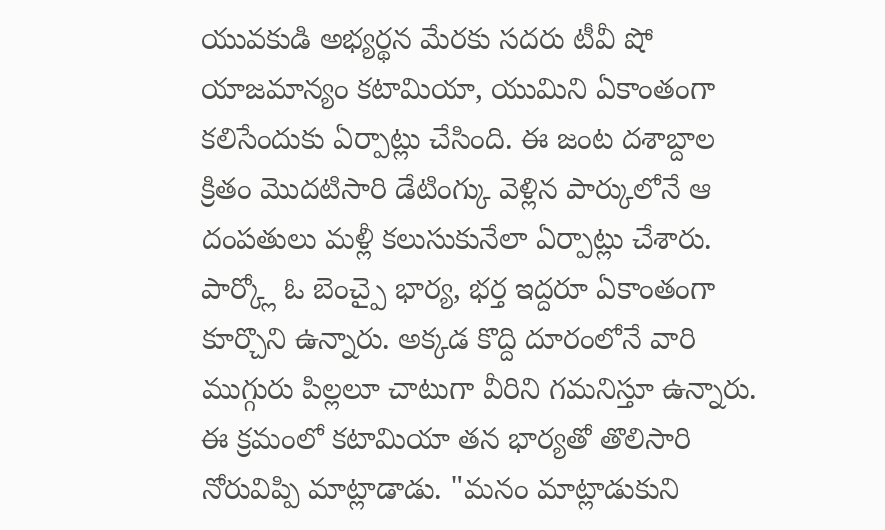యువకుడి అభ్యర్థన మేరకు సదరు టీవీ షో యాజమాన్యం కటామియా, యుమిని ఏకాంతంగా కలిసేందుకు ఏర్పాట్లు చేసింది. ఈ జంట దశాబ్దాల క్రితం మొదటిసారి డేటింగ్కు వెళ్లిన పార్కులోనే ఆ దంపతులు మళ్లీ కలుసుకునేలా ఏర్పాట్లు చేశారు.
పార్క్లో ఓ బెంచ్పై భార్య, భర్త ఇద్దరూ ఏకాంతంగా కూర్చొని ఉన్నారు. అక్కడ కొద్ది దూరంలోనే వారి ముగ్గురు పిల్లలూ చాటుగా వీరిని గమనిస్తూ ఉన్నారు. ఈ క్రమంలో కటామియా తన భార్యతో తొలిసారి నోరువిప్పి మాట్లాడాడు. "మనం మాట్లాడుకుని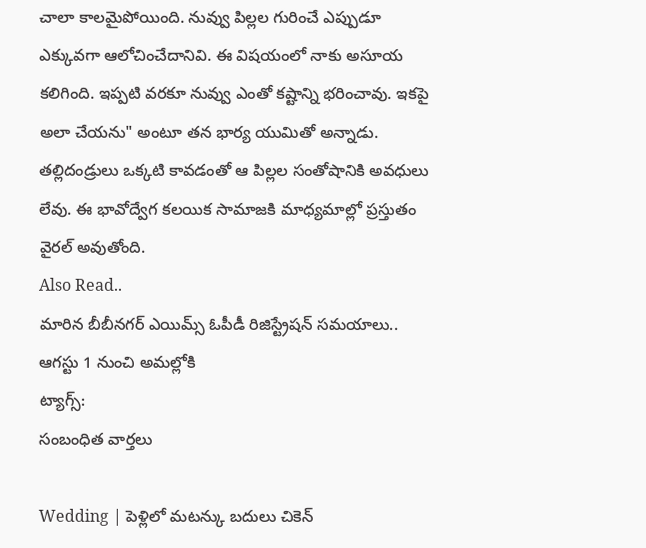చాలా కాలమైపోయింది. నువ్వు పిల్లల గురించే ఎప్పుడూ ఎక్కువగా ఆలోచించేదానివి. ఈ విషయంలో నాకు అసూయ కలిగింది. ఇప్పటి వరకూ నువ్వు ఎంతో కష్టాన్ని భరించావు. ఇకపై అలా చేయను" అంటూ తన భార్య యుమితో అన్నాడు. తల్లిదండ్రులు ఒక్కటి కావడంతో ఆ పిల్లల సంతోషానికి అవధులు లేవు. ఈ భావోద్వేగ కలయిక సామాజకి మాధ్యమాల్లో ప్రస్తుతం వైరల్ అవుతోంది.
Also Read..
మారిన బీబీనగర్ ఎయిమ్స్ ఓపీడీ రిజిస్ట్రేషన్ సమయాలు.. ఆగస్టు 1 నుంచి అమల్లోకి
ట్యాగ్స్:
సంబంధిత వార్తలు

Wedding | పెళ్లిలో మటన్కు బదులు చికెన్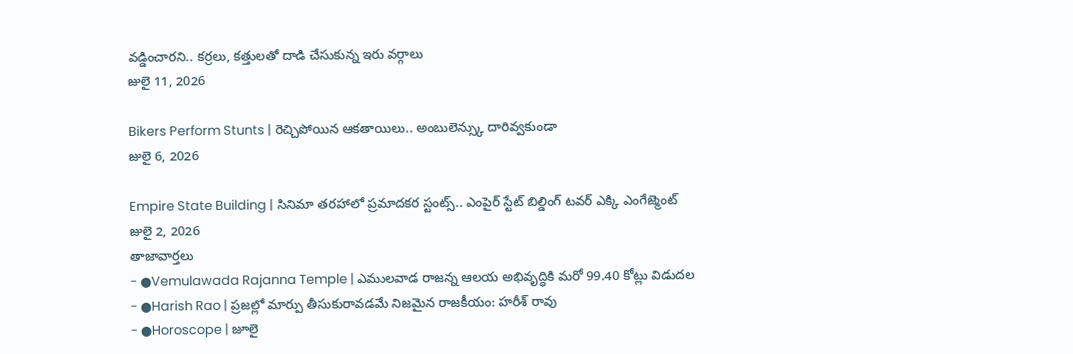వడ్డించారని.. కర్రలు, కత్తులతో దాడి చేసుకున్న ఇరు వర్గాలు
జులై 11, 2026

Bikers Perform Stunts | రెచ్చిపోయిన ఆకతాయిలు.. అంబులెన్స్కు దారివ్వకుండా
జులై 6, 2026

Empire State Building | సినిమా తరహాలో ప్రమాదకర స్టంట్స్.. ఎంపైర్ స్టేట్ బిల్డింగ్ టవర్ ఎక్కి ఎంగేజ్మెంట్
జులై 2, 2026
తాజావార్తలు
- ●Vemulawada Rajanna Temple | ఎములవాడ రాజన్న ఆలయ అభివృద్ధికి మరో 99.40 కోట్లు విడుదల
- ●Harish Rao | ప్రజల్లో మార్పు తీసుకురావడమే నిజమైన రాజకీయం: హరీశ్ రావు
- ●Horoscope | జూలై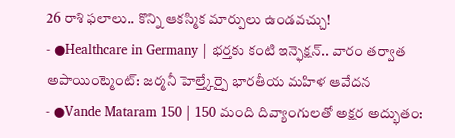26 రాశి ఫలాలు.. కొన్ని ఆకస్మిక మార్పులు ఉండవచ్చు!
- ●Healthcare in Germany | భర్తకు కంటి ఇన్ఫెక్షన్.. వారం తర్వాత అపాయింట్మెంట్: జర్మనీ హెల్త్కేర్పై భారతీయ మహిళ ఆవేదన
- ●Vande Mataram 150 | 150 మంది దివ్యాంగులతో అక్షర అద్భుతం: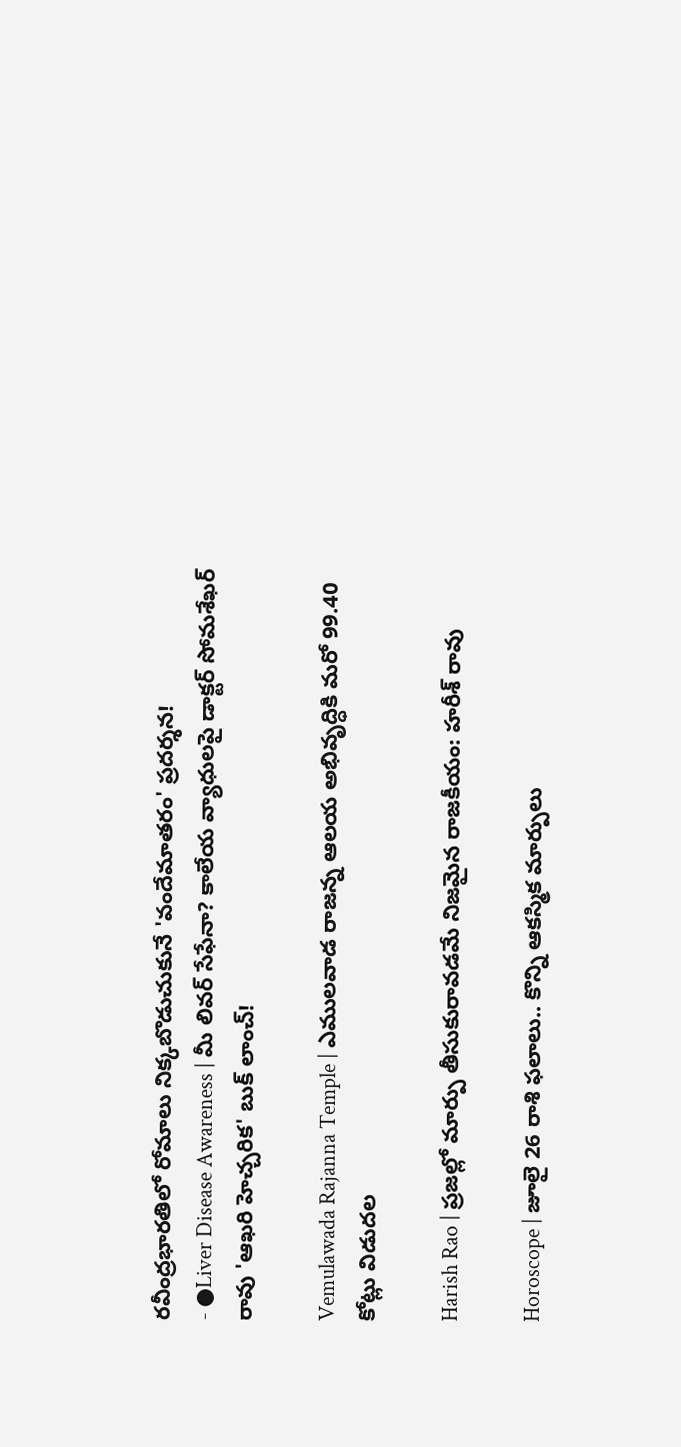రవీంద్రభారతిలో రోమాలు నిక్కబొడుచుకునే 'వందేమాతరం' ప్రదర్శన!
- ●Liver Disease Awareness | మీ లివర్ సేఫేనా? కాలేయ వ్యాధులపై డాక్టర్ సోమశేఖర్ రావు 'ఆఖరి హెచ్చరిక' బుక్ లాంచ్!

Vemulawada Rajanna Temple | ఎములవాడ రాజన్న ఆలయ అభివృద్ధికి మరో 99.40 కోట్లు విడుదల

Harish Rao | ప్రజల్లో మార్పు తీసుకురావడమే నిజమైన రాజకీయం: హరీశ్ రావు

Horoscope | జూలై 26 రాశి ఫలాలు.. కొన్ని ఆకస్మిక మార్పులు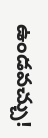ఉండవచ్చు!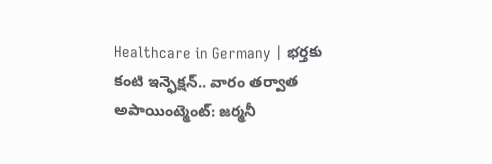Healthcare in Germany | భర్తకు కంటి ఇన్ఫెక్షన్.. వారం తర్వాత అపాయింట్మెంట్: జర్మనీ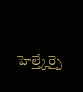హెల్త్కేర్పై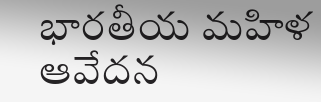భారతీయ మహిళ ఆవేదన